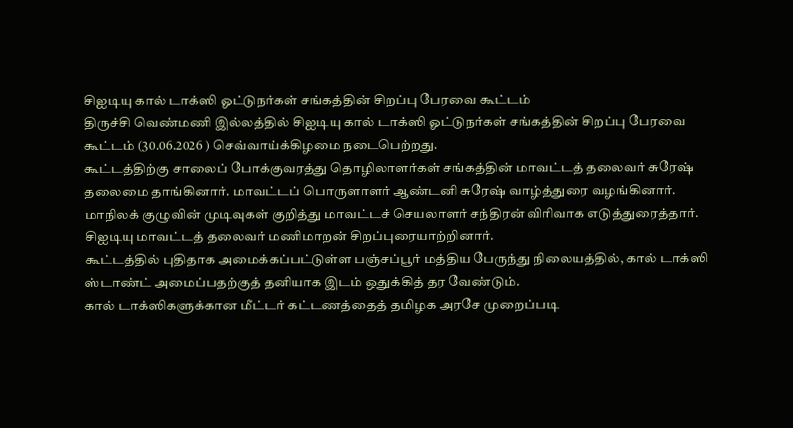சிஐடியு கால் டாக்ஸி ஓட்டுநர்கள் சங்கத்தின் சிறப்பு பேரவை கூட்டம்
திருச்சி வெண்மணி இல்லத்தில் சிஐடியு கால் டாக்ஸி ஓட்டுநர்கள் சங்கத்தின் சிறப்பு பேரவை கூட்டம் (30.06.2026 ) செவ்வாய்க்கிழமை நடைபெற்றது.
கூட்டத்திற்கு சாலைப் போக்குவரத்து தொழிலாளர்கள் சங்கத்தின் மாவட்டத் தலைவர் சுரேஷ் தலைமை தாங்கினார். மாவட்டப் பொருளாளர் ஆண்டனி சுரேஷ் வாழ்த்துரை வழங்கினார். மாநிலக் குழுவின் முடிவுகள் குறித்து மாவட்டச் செயலாளர் சந்திரன் விரிவாக எடுத்துரைத்தார். சிஐடியு மாவட்டத் தலைவர் மணிமாறன் சிறப்புரையாற்றினார்.
கூட்டத்தில் புதிதாக அமைக்கப்பட்டுள்ள பஞ்சப்பூர் மத்திய பேருந்து நிலையத்தில், கால் டாக்ஸி ஸ்டாண்ட் அமைப்பதற்குத் தனியாக இடம் ஒதுக்கித் தர வேண்டும்.
கால் டாக்ஸிகளுக்கான மீட்டர் கட்டணத்தைத் தமிழக அரசே முறைப்படி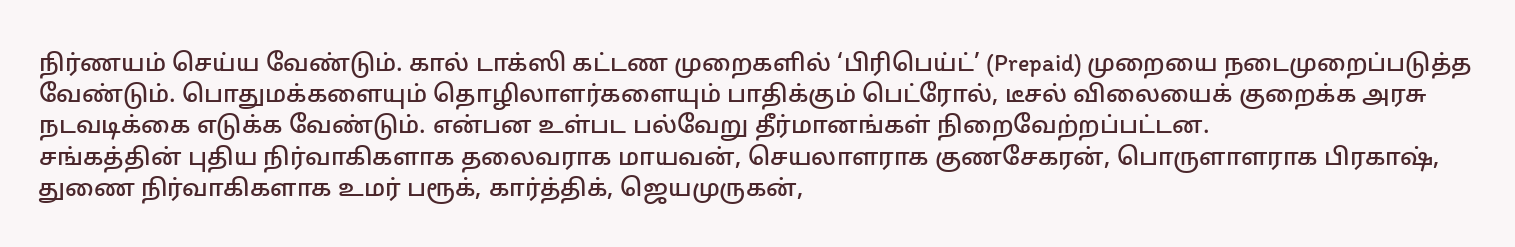நிர்ணயம் செய்ய வேண்டும். கால் டாக்ஸி கட்டண முறைகளில் ‘பிரிபெய்ட்’ (Prepaid) முறையை நடைமுறைப்படுத்த வேண்டும். பொதுமக்களையும் தொழிலாளர்களையும் பாதிக்கும் பெட்ரோல், டீசல் விலையைக் குறைக்க அரசு நடவடிக்கை எடுக்க வேண்டும். என்பன உள்பட பல்வேறு தீர்மானங்கள் நிறைவேற்றப்பட்டன.
சங்கத்தின் புதிய நிர்வாகிகளாக தலைவராக மாயவன், செயலாளராக குணசேகரன், பொருளாளராக பிரகாஷ், துணை நிர்வாகிகளாக உமர் பரூக், கார்த்திக், ஜெயமுருகன்,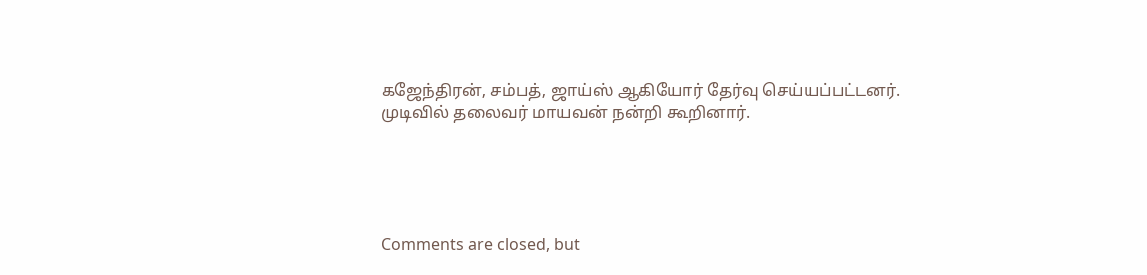கஜேந்திரன், சம்பத், ஜாய்ஸ் ஆகியோர் தேர்வு செய்யப்பட்டனர். முடிவில் தலைவர் மாயவன் நன்றி கூறினார்.





Comments are closed, but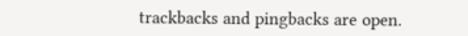trackbacks and pingbacks are open.